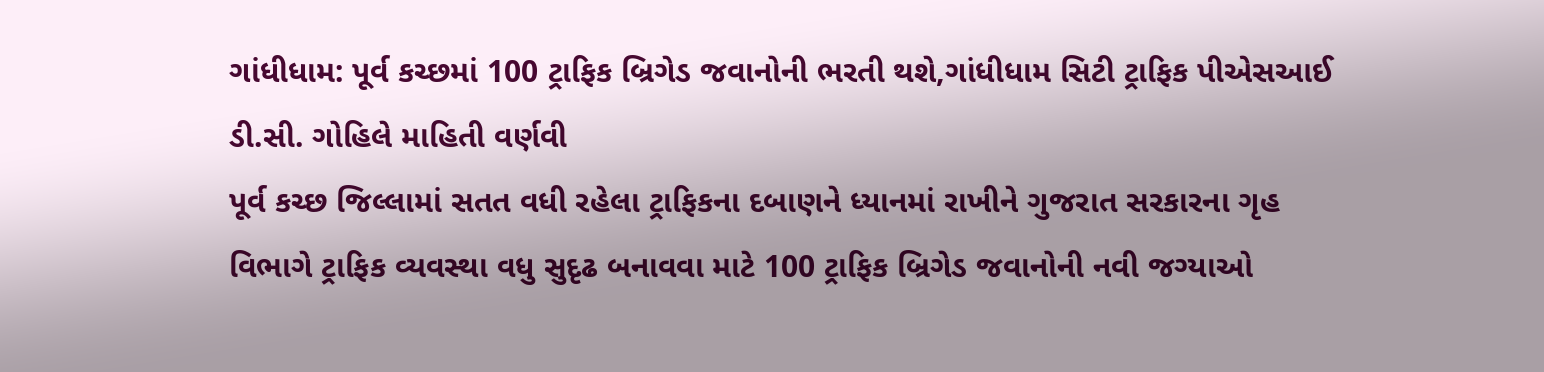ગાંધીધામ: પૂર્વ કચ્છમાં 100 ટ્રાફિક બ્રિગેડ જવાનોની ભરતી થશે,ગાંધીધામ સિટી ટ્રાફિક પીએસઆઈ ડી.સી. ગોહિલે માહિતી વર્ણવી
પૂર્વ કચ્છ જિલ્લામાં સતત વધી રહેલા ટ્રાફિકના દબાણને ધ્યાનમાં રાખીને ગુજરાત સરકારના ગૃહ વિભાગે ટ્રાફિક વ્યવસ્થા વધુ સુદૃઢ બનાવવા માટે 100 ટ્રાફિક બ્રિગેડ જવાનોની નવી જગ્યાઓ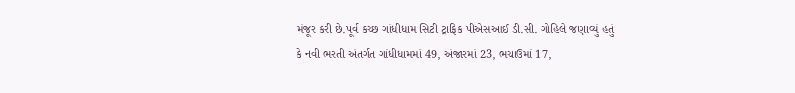મંજૂર કરી છે.પૂર્વ કચ્છ ગાંધીધામ સિટી ટ્રાફિક પીએસઆઈ ડી.સી. ગોહિલે જણાવ્યું હતું કે નવી ભરતી અંતર્ગત ગાંધીધામમાં 49, અંજારમાં 23, ભચાઉમાં 17,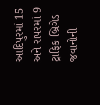આદિપુરમાં 15 અને રાપરમાં 9 ટ્રાફિક બ્રિગેડ જવાનોની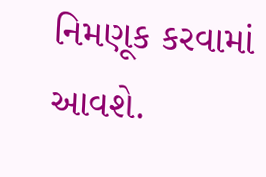નિમણૂક કરવામાં આવશે.